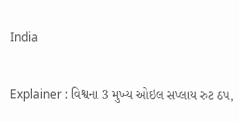India

Explainer : વિશ્વના 3 મુખ્ય ઓઇલ સપ્લાય રુટ ઠપ,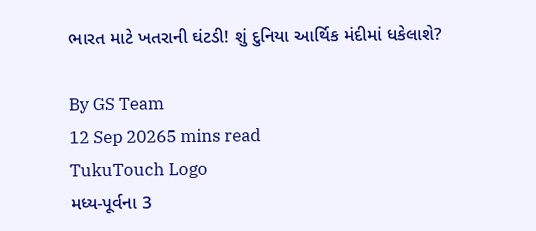ભારત માટે ખતરાની ઘંટડી! શું દુનિયા આર્થિક મંદીમાં ધકેલાશે?

By GS Team
12 Sep 20265 mins read
TukuTouch Logo
મધ્ય-પૂર્વના 3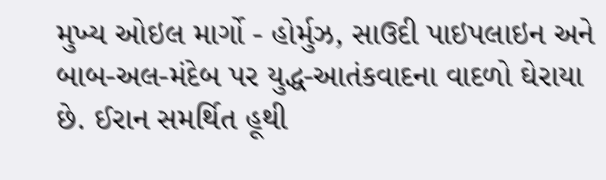મુખ્ય ઓઇલ માર્ગો - હોર્મુઝ, સાઉદી પાઇપલાઇન અને બાબ-અલ-મંદેબ પર યુદ્ધ-આતંકવાદના વાદળો ઘેરાયા છે. ઈરાન સમર્થિત હૂથી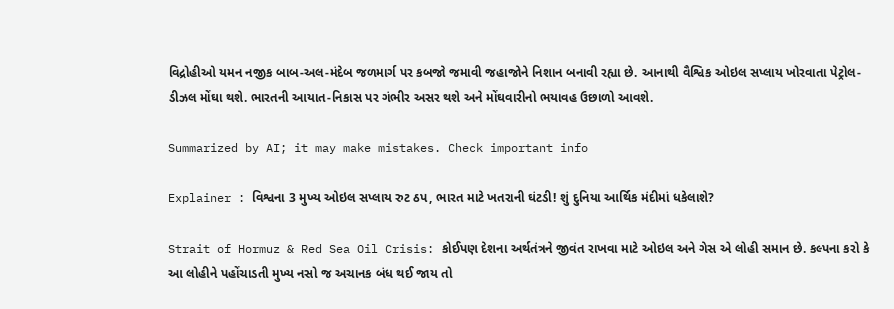વિદ્રોહીઓ યમન નજીક બાબ-અલ-મંદેબ જળમાર્ગ પર કબજો જમાવી જહાજોને નિશાન બનાવી રહ્યા છે. આનાથી વૈશ્વિક ઓઇલ સપ્લાય ખોરવાતા પેટ્રોલ-ડીઝલ મોંઘા થશે. ભારતની આયાત-નિકાસ પર ગંભીર અસર થશે અને મોંઘવારીનો ભયાવહ ઉછાળો આવશે.

Summarized by AI; it may make mistakes. Check important info

Explainer : વિશ્વના 3 મુખ્ય ઓઇલ સપ્લાય રુટ ઠપ, ભારત માટે ખતરાની ઘંટડી! શું દુનિયા આર્થિક મંદીમાં ધકેલાશે?

Strait of Hormuz & Red Sea Oil Crisis: કોઈપણ દેશના અર્થતંત્રને જીવંત રાખવા માટે ઓઇલ અને ગેસ એ લોહી સમાન છે. કલ્પના કરો કે આ લોહીને પહોંચાડતી મુખ્ય નસો જ અચાનક બંધ થઈ જાય તો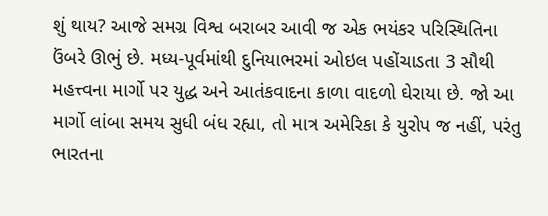શું થાય? આજે સમગ્ર વિશ્વ બરાબર આવી જ એક ભયંકર પરિસ્થિતિના ઉંબરે ઊભું છે. મધ્ય-પૂર્વમાંથી દુનિયાભરમાં ઓઇલ પહોંચાડતા 3 સૌથી મહત્ત્વના માર્ગો પર યુદ્ધ અને આતંકવાદના કાળા વાદળો ઘેરાયા છે. જો આ માર્ગો લાંબા સમય સુધી બંધ રહ્યા, તો માત્ર અમેરિકા કે યુરોપ જ નહીં, પરંતુ ભારતના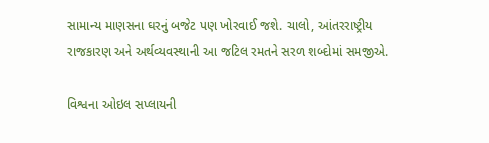સામાન્ય માણસના ઘરનું બજેટ પણ ખોરવાઈ જશે. ચાલો, આંતરરાષ્ટ્રીય રાજકારણ અને અર્થવ્યવસ્થાની આ જટિલ રમતને સરળ શબ્દોમાં સમજીએ.

વિશ્વના ઓઇલ સપ્લાયની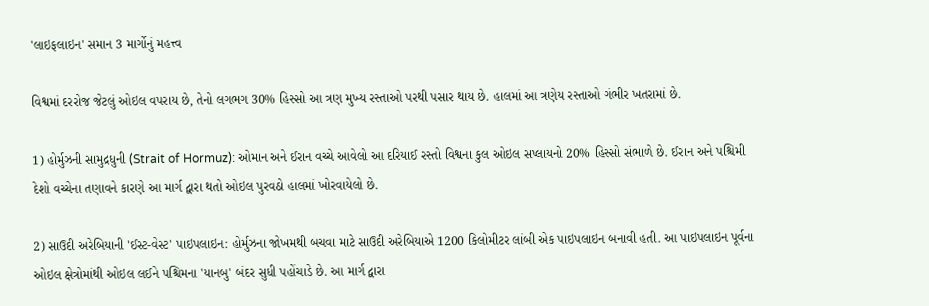'લાઇફલાઇન' સમાન 3 માર્ગોનું મહત્ત્વ

વિશ્વમાં દરરોજ જેટલું ઓઇલ વપરાય છે, તેનો લગભગ 30% હિસ્સો આ ત્રણ મુખ્ય રસ્તાઓ પરથી પસાર થાય છે. હાલમાં આ ત્રણેય રસ્તાઓ ગંભીર ખતરામાં છે.

1) હોર્મુઝની સામુદ્રધુની (Strait of Hormuz): ઓમાન અને ઈરાન વચ્ચે આવેલો આ દરિયાઈ રસ્તો વિશ્વના કુલ ઓઇલ સપ્લાયનો 20% હિસ્સો સંભાળે છે. ઈરાન અને પશ્ચિમી દેશો વચ્ચેના તણાવને કારણે આ માર્ગ દ્વારા થતો ઓઇલ પુરવઠો હાલમાં ખોરવાયેલો છે.

2) સાઉદી અરેબિયાની 'ઈસ્ટ-વેસ્ટ' પાઇપલાઇન: હોર્મુઝના જોખમથી બચવા માટે સાઉદી અરેબિયાએ 1200 કિલોમીટર લાંબી એક પાઇપલાઇન બનાવી હતી. આ પાઇપલાઇન પૂર્વના ઓઇલ ક્ષેત્રોમાંથી ઓઇલ લઈને પશ્ચિમના 'યાનબુ' બંદર સુધી પહોંચાડે છે. આ માર્ગ દ્વારા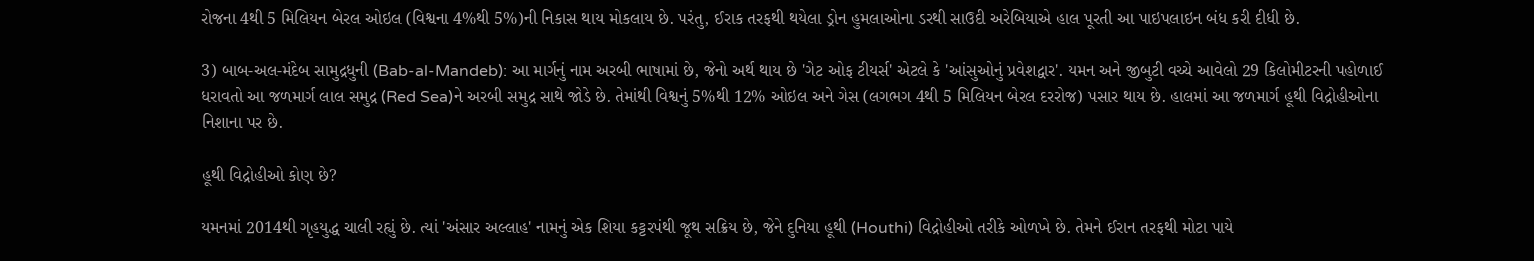રોજના 4થી 5 મિલિયન બેરલ ઓઇલ (વિશ્વના 4%થી 5%)ની નિકાસ થાય મોકલાય છે. પરંતુ, ઈરાક તરફથી થયેલા ડ્રોન હુમલાઓના ડરથી સાઉદી અરેબિયાએ હાલ પૂરતી આ પાઇપલાઇન બંધ કરી દીધી છે.

3) બાબ-અલ-મંદેબ સામુદ્રધુની (Bab-al-Mandeb): આ માર્ગનું નામ અરબી ભાષામાં છે, જેનો અર્થ થાય છે 'ગેટ ઓફ ટીયર્સ' એટલે કે 'આંસુઓનું પ્રવેશદ્વાર'. યમન અને જીબુટી વચ્ચે આવેલો 29 કિલોમીટરની પહોળાઈ ધરાવતો આ જળમાર્ગ લાલ સમુદ્ર (Red Sea)ને અરબી સમુદ્ર સાથે જોડે છે. તેમાંથી વિશ્વનું 5%થી 12% ઓઇલ અને ગેસ (લગભગ 4થી 5 મિલિયન બેરલ દરરોજ) પસાર થાય છે. હાલમાં આ જળમાર્ગ હૂથી વિદ્રોહીઓના નિશાના પર છે.

હૂથી વિદ્રોહીઓ કોણ છે?

યમનમાં 2014થી ગૃહયુદ્ધ ચાલી રહ્યું છે. ત્યાં 'અંસાર અલ્લાહ' નામનું એક શિયા કટ્ટરપંથી જૂથ સક્રિય છે, જેને દુનિયા હૂથી (Houthi) વિદ્રોહીઓ તરીકે ઓળખે છે. તેમને ઈરાન તરફથી મોટા પાયે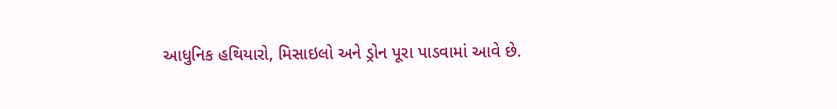આધુનિક હથિયારો, મિસાઇલો અને ડ્રોન પૂરા પાડવામાં આવે છે.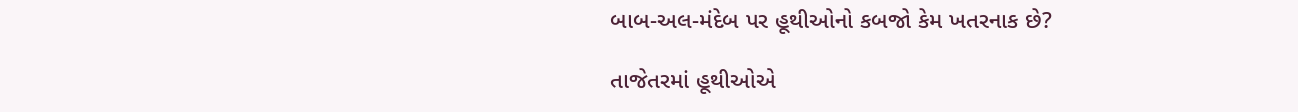બાબ-અલ-મંદેબ પર હૂથીઓનો કબજો કેમ ખતરનાક છે?

તાજેતરમાં હૂથીઓએ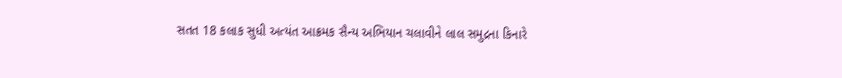સતત 18 કલાક સુધી અત્યંત આક્રમક સૈન્ય અભિયાન ચલાવીને લાલ સમુદ્રના કિનારે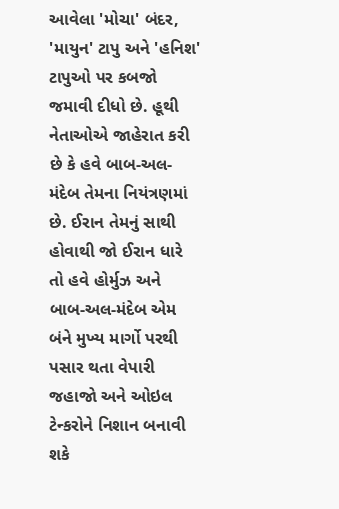આવેલા 'મોચા' બંદર, 'માયુન' ટાપુ અને 'હનિશ' ટાપુઓ પર કબજો જમાવી દીધો છે. હૂથી નેતાઓએ જાહેરાત કરી છે કે હવે બાબ-અલ-મંદેબ તેમના નિયંત્રણમાં છે. ઈરાન તેમનું સાથી હોવાથી જો ઈરાન ધારે તો હવે હોર્મુઝ અને બાબ-અલ-મંદેબ એમ બંને મુખ્ય માર્ગો પરથી પસાર થતા વેપારી જહાજો અને ઓઇલ ટેન્કરોને નિશાન બનાવી શકે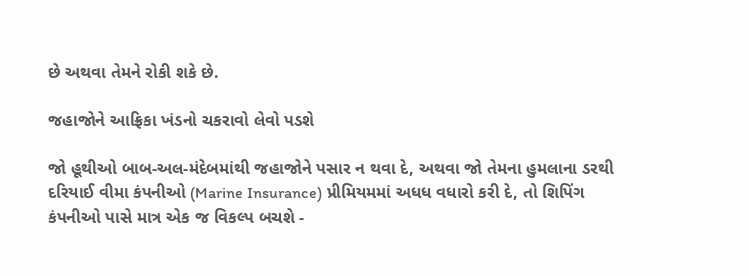છે અથવા તેમને રોકી શકે છે.

જહાજોને આફ્રિકા ખંડનો ચકરાવો લેવો પડશે

જો હૂથીઓ બાબ-અલ-મંદેબમાંથી જહાજોને પસાર ન થવા દે, અથવા જો તેમના હુમલાના ડરથી દરિયાઈ વીમા કંપનીઓ (Marine Insurance) પ્રીમિયમમાં અધધ વધારો કરી દે, તો શિપિંગ કંપનીઓ પાસે માત્ર એક જ વિકલ્પ બચશે -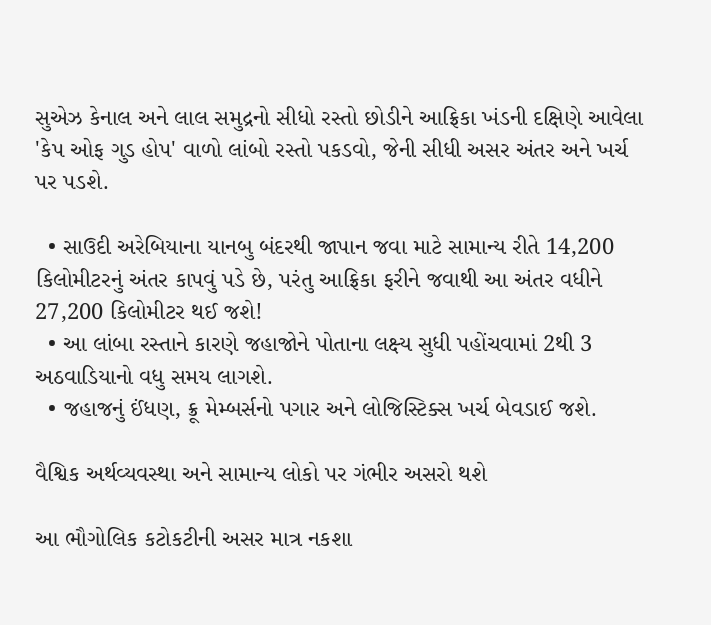સુએઝ કેનાલ અને લાલ સમુદ્રનો સીધો રસ્તો છોડીને આફ્રિકા ખંડની દક્ષિણે આવેલા 'કેપ ઓફ ગુડ હોપ' વાળો લાંબો રસ્તો પકડવો, જેની સીધી અસર અંતર અને ખર્ચ પર પડશે.

  • સાઉદી અરેબિયાના યાનબુ બંદરથી જાપાન જવા માટે સામાન્ય રીતે 14,200 કિલોમીટરનું અંતર કાપવું પડે છે, પરંતુ આફ્રિકા ફરીને જવાથી આ અંતર વધીને 27,200 કિલોમીટર થઈ જશે!
  • આ લાંબા રસ્તાને કારણે જહાજોને પોતાના લક્ષ્ય સુધી પહોંચવામાં 2થી 3 અઠવાડિયાનો વધુ સમય લાગશે.
  • જહાજનું ઈંધણ, ક્રૂ મેમ્બર્સનો પગાર અને લોજિસ્ટિક્સ ખર્ચ બેવડાઈ જશે.

વૈશ્વિક અર્થવ્યવસ્થા અને સામાન્ય લોકો પર ગંભીર અસરો થશે

આ ભૌગોલિક કટોકટીની અસર માત્ર નકશા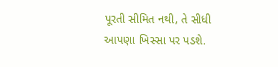પૂરતી સીમિત નથી, તે સીધી આપણા ખિસ્સા પર પડશે.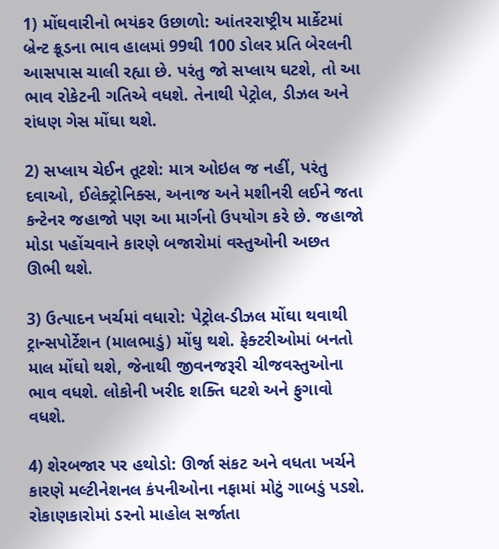1) મોંઘવારીનો ભયંકર ઉછાળો: આંતરરાષ્ટ્રીય માર્કેટમાં બ્રેન્ટ ક્રૂડના ભાવ હાલમાં 99થી 100 ડોલર પ્રતિ બેરલની આસપાસ ચાલી રહ્યા છે. પરંતુ જો સપ્લાય ઘટશે, તો આ ભાવ રોકેટની ગતિએ વધશે. તેનાથી પેટ્રોલ, ડીઝલ અને રાંધણ ગેસ મોંઘા થશે.

2) સપ્લાય ચેઈન તૂટશે: માત્ર ઓઇલ જ નહીં, પરંતુ દવાઓ, ઈલેક્ટ્રોનિક્સ, અનાજ અને મશીનરી લઈને જતા કન્ટેનર જહાજો પણ આ માર્ગનો ઉપયોગ કરે છે. જહાજો મોડા પહોંચવાને કારણે બજારોમાં વસ્તુઓની અછત ઊભી થશે.

3) ઉત્પાદન ખર્ચમાં વધારો: પેટ્રોલ-ડીઝલ મોંઘા થવાથી ટ્રાન્સપોર્ટેશન (માલભાડું) મોંઘુ થશે. ફેક્ટરીઓમાં બનતો માલ મોંઘો થશે, જેનાથી જીવનજરૂરી ચીજવસ્તુઓના ભાવ વધશે. લોકોની ખરીદ શક્તિ ઘટશે અને ફુગાવો વધશે.

4) શેરબજાર પર હથોડો: ઊર્જા સંકટ અને વધતા ખર્ચને કારણે મલ્ટીનેશનલ કંપનીઓના નફામાં મોટું ગાબડું પડશે. રોકાણકારોમાં ડરનો માહોલ સર્જાતા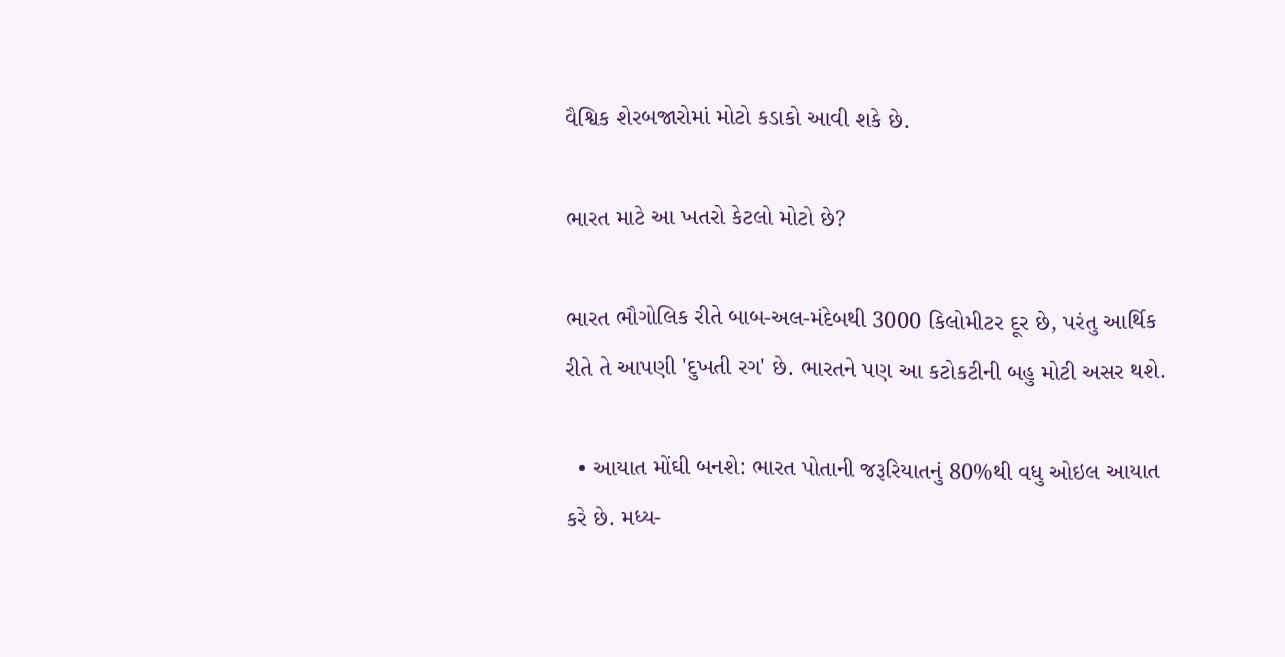વૈશ્વિક શેરબજારોમાં મોટો કડાકો આવી શકે છે.

ભારત માટે આ ખતરો કેટલો મોટો છે?

ભારત ભૌગોલિક રીતે બાબ-અલ-મંદેબથી 3000 કિલોમીટર દૂર છે, પરંતુ આર્થિક રીતે તે આપણી 'દુખતી રગ' છે. ભારતને પણ આ કટોકટીની બહુ મોટી અસર થશે.

  • આયાત મોંઘી બનશે: ભારત પોતાની જરૂરિયાતનું 80%થી વધુ ઓઇલ આયાત કરે છે. મધ્ય-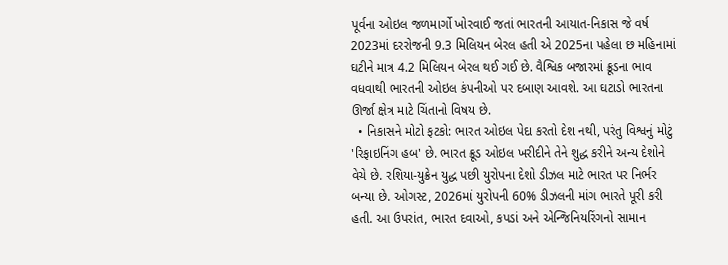પૂર્વના ઓઇલ જળમાર્ગો ખોરવાઈ જતાં ભારતની આયાત-નિકાસ જે વર્ષ 2023માં દરરોજની 9.3 મિલિયન બેરલ હતી એ 2025ના પહેલા છ મહિનામાં ઘટીને માત્ર 4.2 મિલિયન બેરલ થઈ ગઈ છે. વૈશ્વિક બજારમાં ક્રૂડના ભાવ વધવાથી ભારતની ઓઇલ કંપનીઓ પર દબાણ આવશે. આ ઘટાડો ભારતના ઊર્જા ક્ષેત્ર માટે ચિંતાનો વિષય છે.
  • નિકાસને મોટો ફટકો: ભારત ઓઇલ પેદા કરતો દેશ નથી, પરંતુ વિશ્વનું મોટું 'રિફાઇનિંગ હબ' છે. ભારત ક્રૂડ ઓઇલ ખરીદીને તેને શુદ્ધ કરીને અન્ય દેશોને વેચે છે. રશિયા-યુક્રેન યુદ્ધ પછી યુરોપના દેશો ડીઝલ માટે ભારત પર નિર્ભર બન્યા છે. ઓગસ્ટ, 2026માં યુરોપની 60% ડીઝલની માંગ ભારતે પૂરી કરી હતી. આ ઉપરાંત, ભારત દવાઓ, કપડાં અને એન્જિનિયરિંગનો સામાન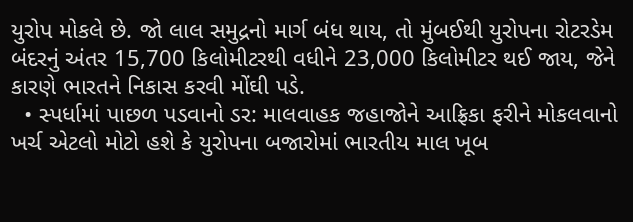યુરોપ મોકલે છે. જો લાલ સમુદ્રનો માર્ગ બંધ થાય, તો મુંબઈથી યુરોપના રોટરડેમ બંદરનું અંતર 15,700 કિલોમીટરથી વધીને 23,000 કિલોમીટર થઈ જાય, જેને કારણે ભારતને નિકાસ કરવી મોંઘી પડે.
  • સ્પર્ધામાં પાછળ પડવાનો ડર: માલવાહક જહાજોને આફ્રિકા ફરીને મોકલવાનો ખર્ચ એટલો મોટો હશે કે યુરોપના બજારોમાં ભારતીય માલ ખૂબ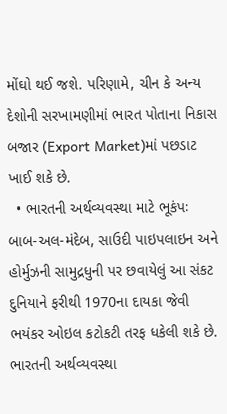મોંઘો થઈ જશે. પરિણામે, ચીન કે અન્ય દેશોની સરખામણીમાં ભારત પોતાના નિકાસ બજાર (Export Market)માં પછડાટ ખાઈ શકે છે.
  • ભારતની અર્થવ્યવસ્થા માટે ભૂકંપઃ બાબ-અલ-મંદેબ, સાઉદી પાઇપલાઇન અને હોર્મુઝની સામુદ્રધુની પર છવાયેલું આ સંકટ દુનિયાને ફરીથી 1970ના દાયકા જેવી ભયંકર ઓઇલ કટોકટી તરફ ધકેલી શકે છે. ભારતની અર્થવ્યવસ્થા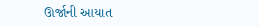ઊર્જાની આયાત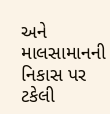અને માલસામાનની નિકાસ પર ટકેલી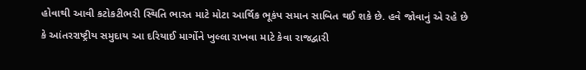હોવાથી આવી કટોકટીભરી સ્થિતિ ભારત માટે મોટા આર્થિક ભૂકંપ સમાન સાબિત થઈ શકે છે. હવે જોવાનું એ રહે છે કે આંતરરાષ્ટ્રીય સમુદાય આ દરિયાઈ માર્ગોને ખુલ્લા રાખવા માટે કેવા રાજદ્વારી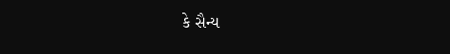કે સૈન્ય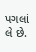પગલાં લે છે.